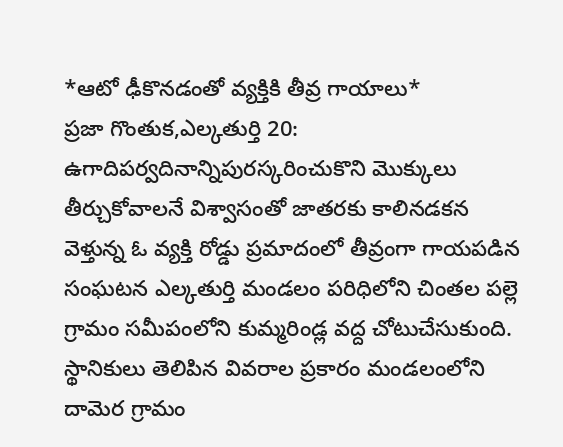*ఆటో ఢీకొనడంతో వ్యక్తికి తీవ్ర గాయాలు*
ప్రజా గొంతుక,ఎల్కతుర్తి 20: ఉగాదిపర్వదినాన్నిపురస్కరించుకొని మొక్కులు తీర్చుకోవాలనే విశ్వాసంతో జాతరకు కాలినడకన వెళ్తున్న ఓ వ్యక్తి రోడ్డు ప్రమాదంలో తీవ్రంగా గాయపడిన సంఘటన ఎల్కతుర్తి మండలం పరిధిలోని చింతల పల్లె గ్రామం సమీపంలోని కుమ్మరిండ్ల వద్ద చోటుచేసుకుంది.
స్థానికులు తెలిపిన వివరాల ప్రకారం మండలంలోని దామెర గ్రామం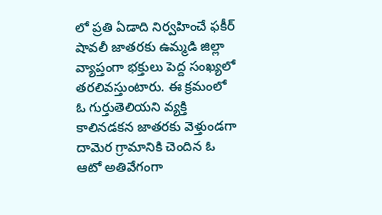లో ప్రతి ఏడాది నిర్వహించే ఫకీర్ షావలీ జాతరకు ఉమ్మడి జిల్లా వ్యాప్తంగా భక్తులు పెద్ద సంఖ్యలో తరలివస్తుంటారు. ఈ క్రమంలో ఓ గుర్తుతెలియని వ్యక్తి కాలినడకన జాతరకు వెళ్తుండగా దామెర గ్రామానికి చెందిన ఓ ఆటో అతివేగంగా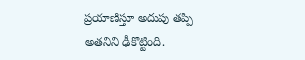ప్రయాణిస్తూ అదుపు తప్పి అతనిని ఢీకొట్టింది.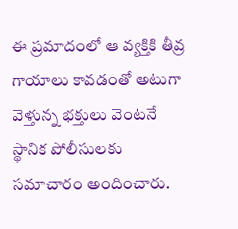ఈ ప్రమాదంలో ఆ వ్యక్తికి తీవ్ర గాయాలు కావడంతో అటుగా వెళ్తున్న భక్తులు వెంటనే స్థానిక పోలీసులకు సమాచారం అందించారు.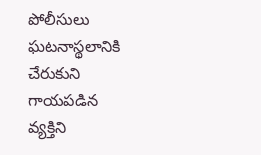పోలీసులు ఘటనాస్థలానికి చేరుకుని గాయపడిన వ్యక్తిని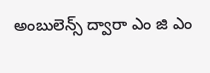అంబులెన్స్ ద్వారా ఎం జి ఎం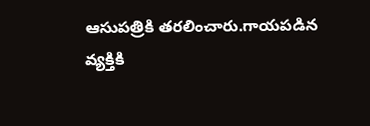ఆసుపత్రికి తరలించారు.గాయపడిన వ్యక్తికి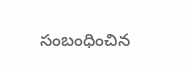సంబంధించిన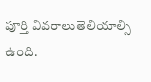పూర్తి వివరాలుతెలియాల్సి ఉంది.